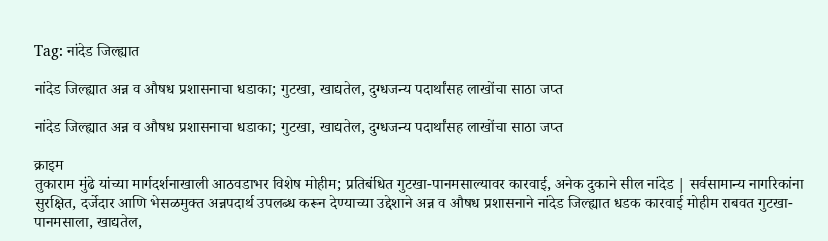Tag: नांदेड जिल्ह्यात

नांदेड जिल्ह्यात अन्न व औषध प्रशासनाचा धडाका; गुटखा, खाद्यतेल, दुग्धजन्य पदार्थांसह लाखोंचा साठा जप्त

नांदेड जिल्ह्यात अन्न व औषध प्रशासनाचा धडाका; गुटखा, खाद्यतेल, दुग्धजन्य पदार्थांसह लाखोंचा साठा जप्त

क्राइम
तुकाराम मुंढे यांच्या मार्गदर्शनाखाली आठवडाभर विशेष मोहीम; प्रतिबंधित गुटखा-पानमसाल्यावर कारवाई, अनेक दुकाने सील नांदेड | सर्वसामान्य नागरिकांना सुरक्षित, दर्जेदार आणि भेसळमुक्त अन्नपदार्थ उपलब्ध करून देण्याच्या उद्देशाने अन्न व औषध प्रशासनाने नांदेड जिल्ह्यात धडक कारवाई मोहीम राबवत गुटखा-पानमसाला, खाद्यतेल,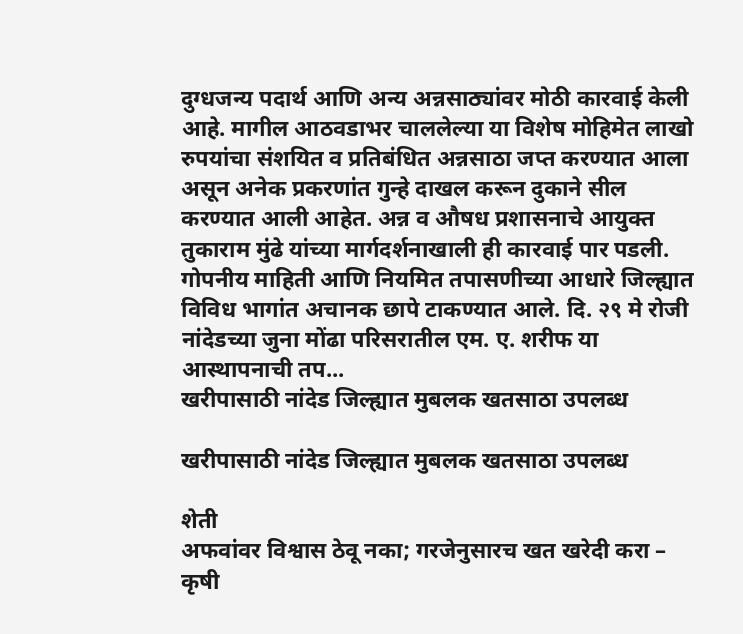दुग्धजन्य पदार्थ आणि अन्य अन्नसाठ्यांवर मोठी कारवाई केली आहे. मागील आठवडाभर चाललेल्या या विशेष मोहिमेत लाखो रुपयांचा संशयित व प्रतिबंधित अन्नसाठा जप्त करण्यात आला असून अनेक प्रकरणांत गुन्हे दाखल करून दुकाने सील करण्यात आली आहेत. अन्न व औषध प्रशासनाचे आयुक्त तुकाराम मुंढे यांच्या मार्गदर्शनाखाली ही कारवाई पार पडली. गोपनीय माहिती आणि नियमित तपासणीच्या आधारे जिल्ह्यात विविध भागांत अचानक छापे टाकण्यात आले. दि. २९ मे रोजी नांदेडच्या जुना मोंढा परिसरातील एम. ए. शरीफ या आस्थापनाची तप...
खरीपासाठी नांदेड जिल्ह्यात मुबलक खतसाठा उपलब्ध

खरीपासाठी नांदेड जिल्ह्यात मुबलक खतसाठा उपलब्ध

शेती
अफवांवर विश्वास ठेवू नका; गरजेनुसारच खत खरेदी करा – कृषी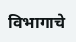विभागाचे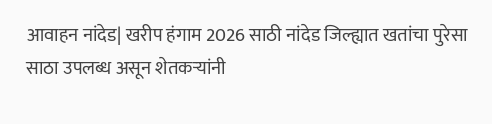आवाहन नांदेड| खरीप हंगाम 2026 साठी नांदेड जिल्ह्यात खतांचा पुरेसा साठा उपलब्ध असून शेतकऱ्यांनी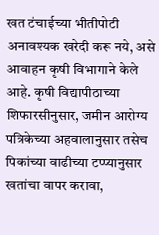खत टंचाईच्या भीतीपोटी अनावश्यक खरेदी करू नये, असे आवाहन कृषी विभागाने केले आहे. कृषी विद्यापीठाच्या शिफारसीनुसार, जमीन आरोग्य पत्रिकेच्या अहवालानुसार तसेच पिकांच्या वाढीच्या टप्प्यानुसार खतांचा वापर करावा,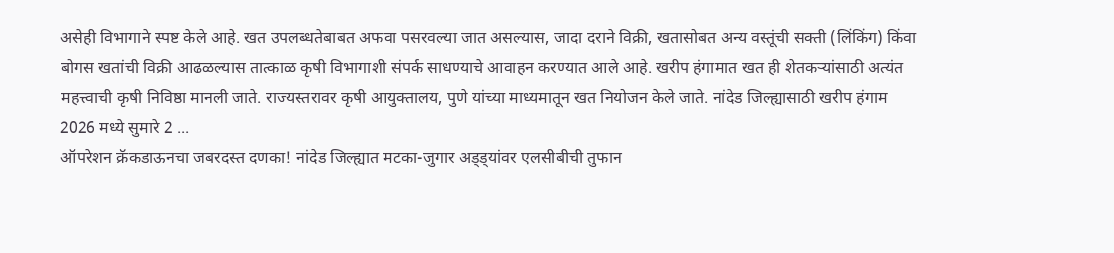असेही विभागाने स्पष्ट केले आहे. खत उपलब्धतेबाबत अफवा पसरवल्या जात असल्यास, जादा दराने विक्री, खतासोबत अन्य वस्तूंची सक्ती (लिंकिंग) किंवा बोगस खतांची विक्री आढळल्यास तात्काळ कृषी विभागाशी संपर्क साधण्याचे आवाहन करण्यात आले आहे. खरीप हंगामात खत ही शेतकऱ्यांसाठी अत्यंत महत्त्वाची कृषी निविष्ठा मानली जाते. राज्यस्तरावर कृषी आयुक्तालय, पुणे यांच्या माध्यमातून खत नियोजन केले जाते. नांदेड जिल्ह्यासाठी खरीप हंगाम 2026 मध्ये सुमारे 2 ...
ऑपरेशन क्रॅकडाऊनचा जबरदस्त दणका! नांदेड जिल्ह्यात मटका-जुगार अड्ड्यांवर एलसीबीची तुफान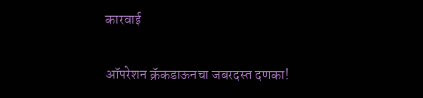कारवाई

ऑपरेशन क्रॅकडाऊनचा जबरदस्त दणका!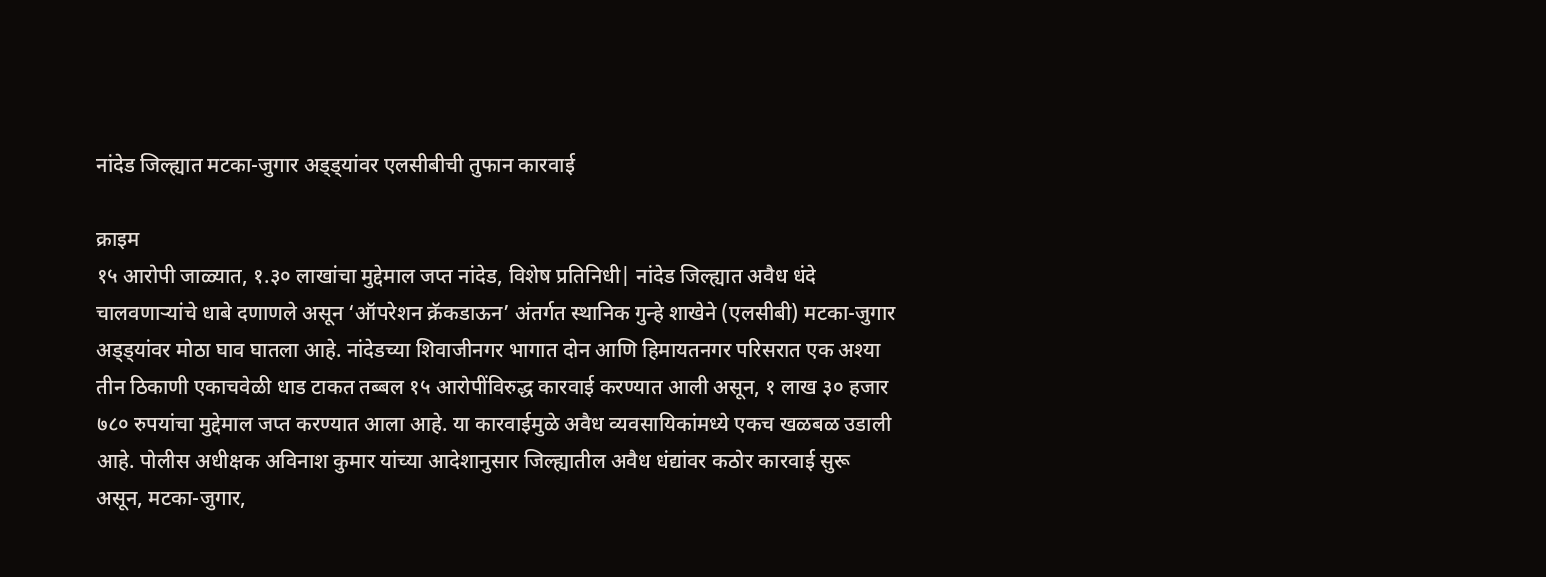नांदेड जिल्ह्यात मटका-जुगार अड्ड्यांवर एलसीबीची तुफान कारवाई

क्राइम
१५ आरोपी जाळ्यात, १.३० लाखांचा मुद्देमाल जप्त नांदेड, विशेष प्रतिनिधी| नांदेड जिल्ह्यात अवैध धंदे चालवणाऱ्यांचे धाबे दणाणले असून ‘ऑपरेशन क्रॅकडाऊन’ अंतर्गत स्थानिक गुन्हे शाखेने (एलसीबी) मटका-जुगार अड्ड्यांवर मोठा घाव घातला आहे. नांदेडच्या शिवाजीनगर भागात दोन आणि हिमायतनगर परिसरात एक अश्या तीन ठिकाणी एकाचवेळी धाड टाकत तब्बल १५ आरोपींविरुद्ध कारवाई करण्यात आली असून, १ लाख ३० हजार ७८० रुपयांचा मुद्देमाल जप्त करण्यात आला आहे. या कारवाईमुळे अवैध व्यवसायिकांमध्ये एकच खळबळ उडाली आहे. पोलीस अधीक्षक अविनाश कुमार यांच्या आदेशानुसार जिल्ह्यातील अवैध धंद्यांवर कठोर कारवाई सुरू असून, मटका-जुगार,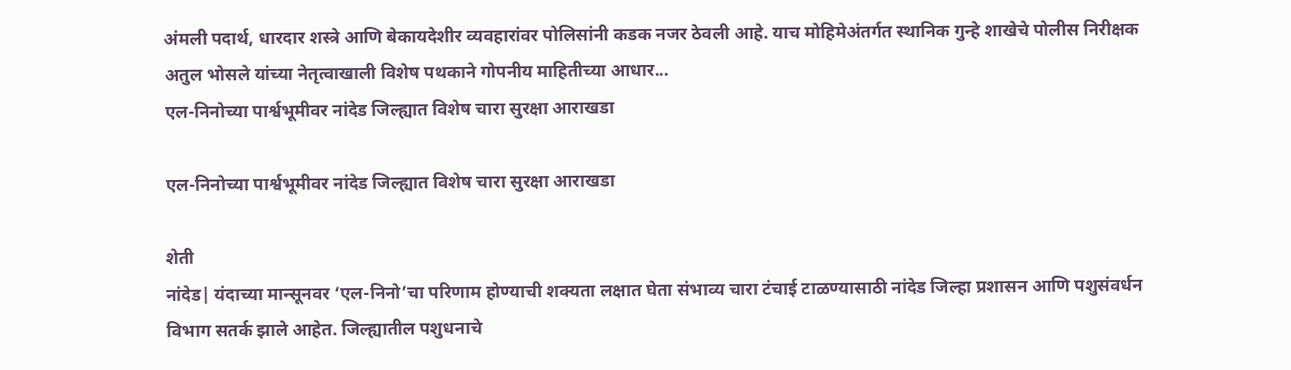अंमली पदार्थ, धारदार शस्त्रे आणि बेकायदेशीर व्यवहारांवर पोलिसांनी कडक नजर ठेवली आहे. याच मोहिमेअंतर्गत स्थानिक गुन्हे शाखेचे पोलीस निरीक्षक अतुल भोसले यांच्या नेतृत्वाखाली विशेष पथकाने गोपनीय माहितीच्या आधार...
एल-निनोच्या पार्श्वभूमीवर नांदेड जिल्ह्यात विशेष चारा सुरक्षा आराखडा

एल-निनोच्या पार्श्वभूमीवर नांदेड जिल्ह्यात विशेष चारा सुरक्षा आराखडा

शेती
नांदेड| यंदाच्या मान्सूनवर ‘एल-निनो’चा परिणाम होण्याची शक्यता लक्षात घेता संभाव्य चारा टंचाई टाळण्यासाठी नांदेड जिल्हा प्रशासन आणि पशुसंवर्धन विभाग सतर्क झाले आहेत. जिल्ह्यातील पशुधनाचे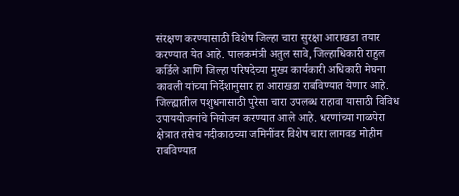संरक्षण करण्यासाठी विशेष जिल्हा चारा सुरक्षा आराखडा तयार करण्यात येत आहे. पालकमंत्री अतुल सावे, जिल्हाधिकारी राहुल कर्डिले आणि जिल्हा परिषदेच्या मुख्य कार्यकारी अधिकारी मेघना कावली यांच्या निर्देशानुसार हा आराखडा राबविण्यात येणार आहे. जिल्ह्यातील पशुधनासाठी पुरेसा चारा उपलब्ध राहावा यासाठी विविध उपाययोजनांचे नियोजन करण्यात आले आहे. धरणांच्या गाळपेरा क्षेत्रात तसेच नदीकाठच्या जमिनींवर विशेष चारा लागवड मोहीम राबविण्यात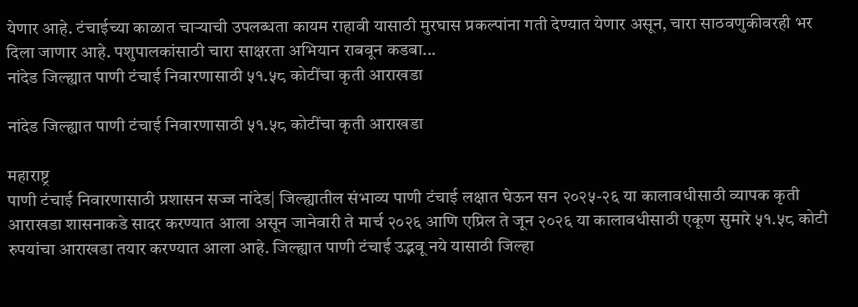येणार आहे. टंचाईच्या काळात चाऱ्याची उपलब्धता कायम राहावी यासाठी मुरघास प्रकल्पांना गती देण्यात येणार असून, चारा साठवणुकीवरही भर दिला जाणार आहे. पशुपालकांसाठी चारा साक्षरता अभियान राबवून कडबा...
नांदेड जिल्ह्यात पाणी टंचाई निवारणासाठी ५१.५८ कोटींचा कृती आराखडा

नांदेड जिल्ह्यात पाणी टंचाई निवारणासाठी ५१.५८ कोटींचा कृती आराखडा

महाराष्ट्र
पाणी टंचाई निवारणासाठी प्रशासन सज्ज नांदेड| जिल्ह्यातील संभाव्य पाणी टंचाई लक्षात घेऊन सन २०२५-२६ या कालावधीसाठी व्यापक कृती आराखडा शासनाकडे सादर करण्यात आला असून जानेवारी ते मार्च २०२६ आणि एप्रिल ते जून २०२६ या कालावधीसाठी एकूण सुमारे ५१.५८ कोटी रुपयांचा आराखडा तयार करण्यात आला आहे. जिल्ह्यात पाणी टंचाई उद्भवू नये यासाठी जिल्हा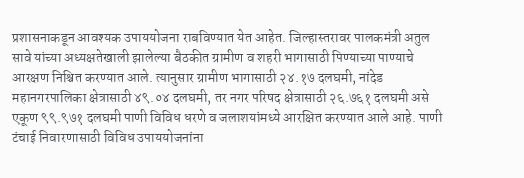प्रशासनाकडून आवश्यक उपाययोजना राबविण्यात येत आहेत. जिल्हास्तरावर पालकमंत्री अतुल सावे यांच्या अध्यक्षतेखाली झालेल्या बैठकीत ग्रामीण व शहरी भागासाठी पिण्याच्या पाण्याचे आरक्षण निश्चित करण्यात आले. त्यानुसार ग्रामीण भागासाठी २४.१७ दलघमी, नांदेड महानगरपालिका क्षेत्रासाठी ४९.०४ दलघमी, तर नगर परिषद क्षेत्रासाठी २६.७६१ दलघमी असे एकूण ९९.९७१ दलघमी पाणी विविध धरणे व जलाशयांमध्ये आरक्षित करण्यात आले आहे. पाणी टंचाई निवारणासाठी विविध उपाययोजनांना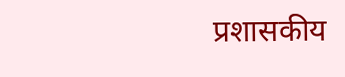प्रशासकीय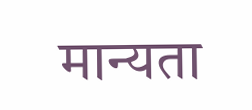मान्यता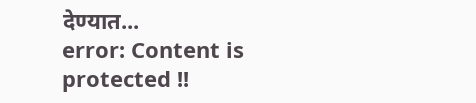देण्यात...
error: Content is protected !!